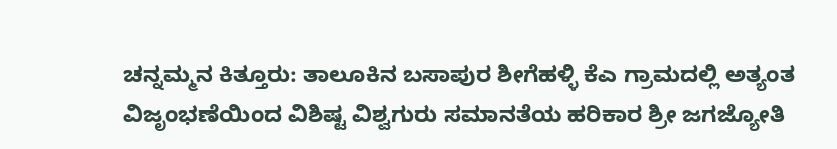ಚನ್ನಮ್ಮನ ಕಿತ್ತೂರು: ತಾಲೂಕಿನ ಬಸಾಪುರ ಶೀಗೆಹಳ್ಳಿ ಕೆಎ ಗ್ರಾಮದಲ್ಲಿ ಅತ್ಯಂತ ವಿಜೃಂಭಣೆಯಿಂದ ವಿಶಿಷ್ಟ ವಿಶ್ವಗುರು ಸಮಾನತೆಯ ಹರಿಕಾರ ಶ್ರೀ ಜಗಜ್ಯೋತಿ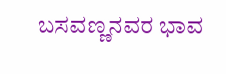ಬಸವಣ್ಣನವರ ಭಾವ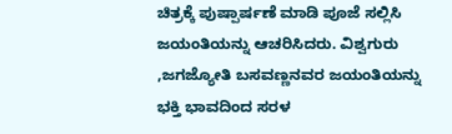ಚಿತ್ರಕ್ಕೆ ಪುಷ್ಪಾರ್ಷಣೆ ಮಾಡಿ ಪೂಜೆ ಸಲ್ಲಿಸಿ ಜಯಂತಿಯನ್ನು ಆಚರಿಸಿದರು. ವಿಶ್ವಗುರು ,ಜಗಜ್ಯೋತಿ ಬಸವಣ್ಣನವರ ಜಯಂತಿಯನ್ನು ಭಕ್ತಿ ಭಾವದಿಂದ ಸರಳ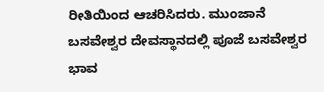ರೀತಿಯಿಂದ ಆಚರಿಸಿದರು. ಮುಂಜಾನೆ ಬಸವೇಶ್ವರ ದೇವಸ್ಥಾನದಲ್ಲಿ ಪೂಜೆ ಬಸವೇಶ್ವರ ಭಾವ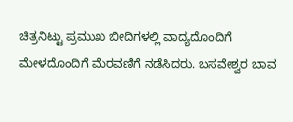ಚಿತ್ರನಿಟ್ಟು ಪ್ರಮುಖ ಬೀದಿಗಳಲ್ಲಿ ವಾದ್ಯದೊಂದಿಗೆ ಮೇಳದೊಂದಿಗೆ ಮೆರವಣಿಗೆ ನಡೆಸಿದರು. ಬಸವೇಶ್ವರ ಬಾವ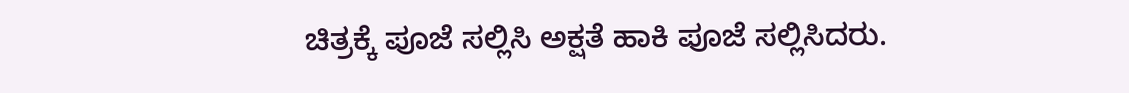ಚಿತ್ರಕ್ಕೆ ಪೂಜೆ ಸಲ್ಲಿಸಿ ಅಕ್ಷತೆ ಹಾಕಿ ಪೂಜೆ ಸಲ್ಲಿಸಿದರು.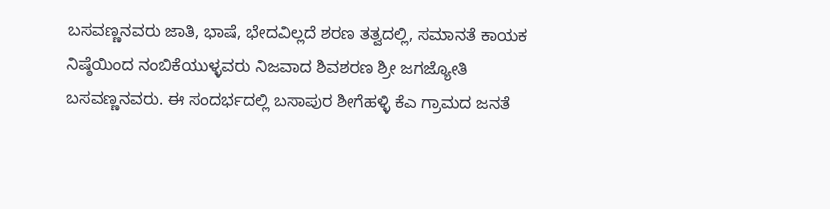ಬಸವಣ್ಣನವರು ಜಾತಿ, ಭಾಷೆ, ಭೇದವಿಲ್ಲದೆ ಶರಣ ತತ್ವದಲ್ಲಿ, ಸಮಾನತೆ ಕಾಯಕ ನಿಷ್ಠೆಯಿಂದ ನಂಬಿಕೆಯುಳ್ಳವರು ನಿಜವಾದ ಶಿವಶರಣ ಶ್ರೀ ಜಗಜ್ಯೋತಿ ಬಸವಣ್ಣನವರು. ಈ ಸಂದರ್ಭದಲ್ಲಿ ಬಸಾಪುರ ಶೀಗೆಹಳ್ಳಿ ಕೆಎ ಗ್ರಾಮದ ಜನತೆ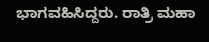ಭಾಗವಹಿಸಿದ್ದರು. ರಾತ್ರಿ ಮಹಾ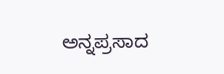ಅನ್ನಪ್ರಸಾದ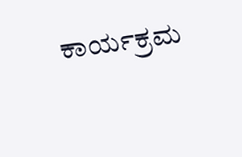ಕಾರ್ಯಕ್ರಮ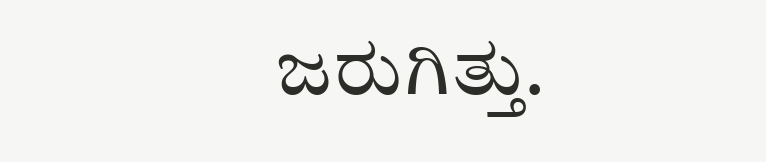ಜರುಗಿತ್ತು.